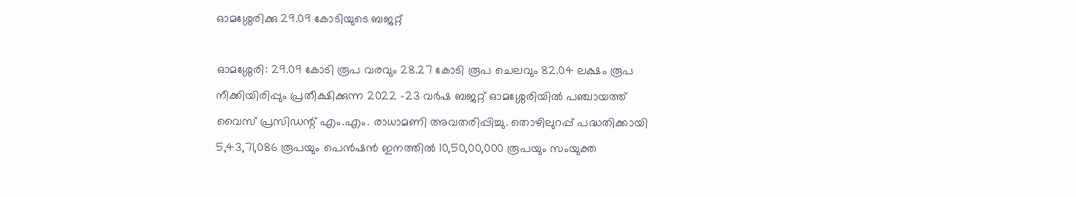ഓമശ്ശേരിക്കു 29.09 കോടിയുടെ ബജറ്റ്

ഓമശ്ശേരി: 29.09 കോടി രൂപ വരവും 28.27 കോടി രൂപ ചെലവും 82.04 ലക്ഷം രൂപ നീക്കിയിരിപ്പും പ്രതീക്ഷിക്കുന്ന 2022 -23 വർഷ ബജറ്റ് ഓമശ്ശേരിയിൽ പഞ്ചായത്ത്‌ വൈസ്‌ പ്രസിഡന്റ് എം.എം. രാധാമണി അവതരിപ്പിച്ചു. തൊഴിലുറപ്പ്‌ പദ്ധതിക്കായി 5,43,71,086 രൂപയും പെൻഷൻ ഇനത്തിൽ 10,50,00,000 രൂപയും സംയുക്ത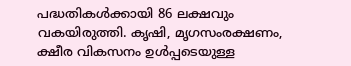പദ്ധതികൾക്കായി 86 ലക്ഷവും വകയിരുത്തി. കൃഷി, മൃഗസംരക്ഷണം, ക്ഷീര വികസനം ഉൾപ്പടെയുള്ള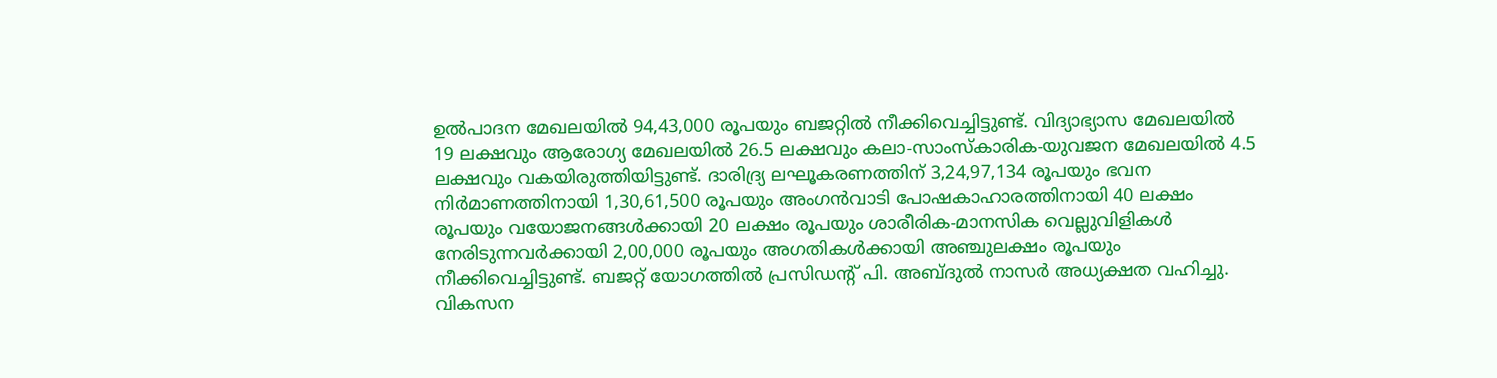ഉൽപാദന മേഖലയിൽ 94,43,000 രൂപയും ബജറ്റിൽ നീക്കിവെച്ചിട്ടുണ്ട്‌. വിദ്യാഭ്യാസ മേഖലയിൽ 19 ലക്ഷവും ആരോഗ്യ മേഖലയിൽ 26.5 ലക്ഷവും കലാ-സാംസ്‌കാരിക-യുവജന മേഖലയിൽ 4.5 ലക്ഷവും വകയിരുത്തിയിട്ടുണ്ട്‌. ദാരിദ്ര്യ ലഘൂകരണത്തിന്‌ 3,24,97,134 രൂപയും ഭവന നിർമാണത്തിനായി 1,30,61,500 രൂപയും അംഗൻവാടി പോഷകാഹാരത്തിനായി 40 ലക്ഷം രൂപയും വയോജനങ്ങൾക്കായി 20 ലക്ഷം രൂപയും ശാരീരിക-മാനസിക വെല്ലുവിളികൾ നേരിടുന്നവർക്കായി 2,00,000 രൂപയും അഗതികൾക്കായി അഞ്ചുലക്ഷം രൂപയും നീക്കിവെച്ചിട്ടുണ്ട്‌. ബജറ്റ്‌ യോഗത്തിൽ പ്രസിഡന്റ് പി. അബ്ദുൽ നാസർ അധ്യക്ഷത വഹിച്ചു. വികസന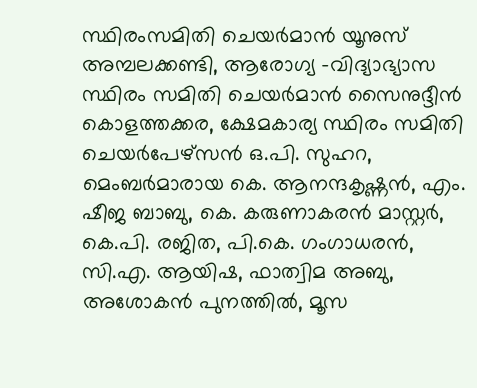സ്ഥിരംസമിതി ചെയർമാൻ യൂനുസ്‌ അമ്പലക്കണ്ടി, ആരോഗ്യ -വിദ്യാഭ്യാസ സ്ഥിരം സമിതി ചെയർമാൻ സൈനുദ്ദീൻ കൊളത്തക്കര, ക്ഷേമകാര്യ സ്ഥിരം സമിതി ചെയർപേഴ്സൻ ഒ.പി. സുഹറ, മെംബർമാരായ കെ. ആനന്ദകൃഷ്ണൻ, എം. ഷീജ ബാബു, കെ. കരുണാകരൻ മാസ്റ്റർ, കെ.പി. രജിത, പി.കെ. ഗംഗാധരൻ, സി.എ. ആയിഷ, ഫാത്വിമ അബു, അശോകൻ പുനത്തിൽ, മൂസ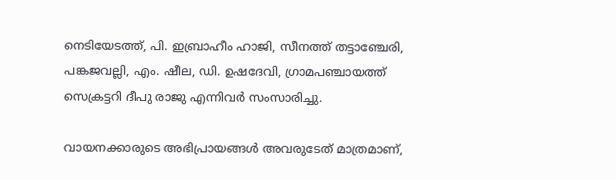നെടിയേടത്ത്‌, പി. ഇബ്രാഹീം ഹാജി, സീനത്ത്‌ തട്ടാഞ്ചേരി, പങ്കജവല്ലി, എം. ഷീല, ഡി. ഉഷദേവി, ഗ്രാമപഞ്ചായത്ത്‌ സെക്രട്ടറി ദീപു രാജു എന്നിവർ സംസാരിച്ചു.

വായനക്കാരുടെ അഭിപ്രായങ്ങള്‍ അവരുടേത് മാത്രമാണ്,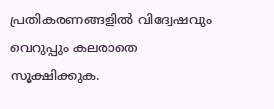പ്രതികരണങ്ങളിൽ വിദ്വേഷവും വെറുപ്പും കലരാതെ സൂക്ഷിക്കുക.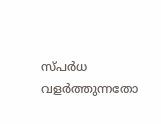സ്പർധ വളർത്തുന്നതോ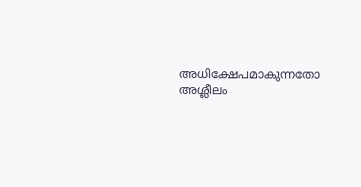അധിക്ഷേപമാകുന്നതോ അശ്ലീലം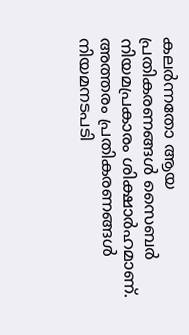കലർന്നതോ ആയ പ്രതികരണങ്ങൾ സൈബർ നിയമപ്രകാരം ശിക്ഷാർഹമാണ്. അത്തരം പ്രതികരണങ്ങൾ നിയമനടപടി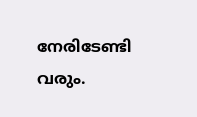നേരിടേണ്ടി വരും.